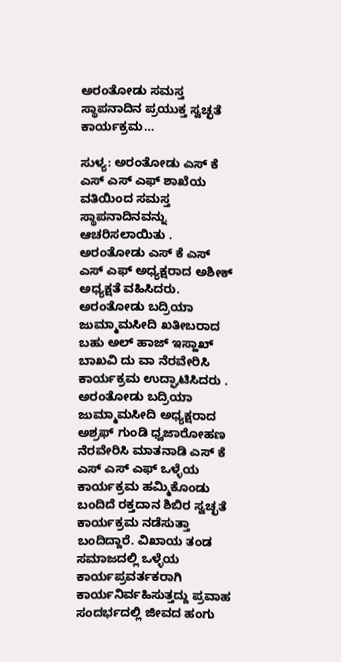ಅರಂತೋಡು ಸಮಸ್ತ ಸ್ಥಾಪನಾದಿನ ಪ್ರಯುಕ್ತ ಸ್ವಚ್ಛತೆ ಕಾರ್ಯಕ್ರಮ…

ಸುಳ್ಯ: ಅರಂತೋಡು ಎಸ್ ಕೆ ಎಸ್ ಎಸ್ ಎಫ್ ಶಾಖೆಯ ವತಿಯಿಂದ ಸಮಸ್ತ ಸ್ಥಾಪನಾದಿನವನ್ನು ಆಚರಿಸಲಾಯಿತು . ಅರಂತೋಡು ಎಸ್ ಕೆ ಎಸ್ ಎಸ್ ಎಫ್ ಅಧ್ಯಕ್ಷರಾದ ಅಶೀಕ್ ಅಧ್ಯಕ್ಷತೆ ವಹಿಸಿದರು. ಅರಂತೋಡು ಬದ್ರಿಯಾ ಜುಮ್ಮಾಮಸೀದಿ ಖತೀಬರಾದ ಬಹು ಅಲ್ ಹಾಜ್ ಇಸ್ಹಾಖ್ ಬಾಖವಿ ದು ವಾ ನೆರವೇರಿಸಿ ಕಾರ್ಯಕ್ರಮ ಉದ್ಘಾಟಿಸಿದರು . ಅರಂತೋಡು ಬದ್ರಿಯಾ ಜುಮ್ಮಾಮಸೀದಿ ಅಧ್ಯಕ್ಷರಾದ ಅಶ್ರಫ್ ಗುಂಡಿ ಧ್ವಜಾರೋಹಣ ನೆರವೇರಿಸಿ ಮಾತನಾಡಿ ಎಸ್ ಕೆ ಎಸ್ ಎಸ್ ಎಫ್ ಒಳ್ಳೆಯ ಕಾರ್ಯಕ್ರಮ ಹಮ್ಮಿಕೊಂಡು ಬಂದಿದೆ ರಕ್ತದಾನ ಶಿಬಿರ ಸ್ವಚ್ಛತೆ ಕಾರ್ಯಕ್ರಮ ನಡೆಸುತ್ತಾ ಬಂದಿದ್ದಾರೆ. ವಿಖಾಯ ತಂಡ ಸಮಾಜದಲ್ಲಿ ಒಳ್ಳೆಯ ಕಾರ್ಯಪ್ರವರ್ತಕರಾಗಿ ಕಾರ್ಯನಿರ್ವಹಿಸುತ್ತದ್ದು ಪ್ರವಾಹ ಸಂದರ್ಭದಲ್ಲಿ ಜೀವದ ಹಂಗು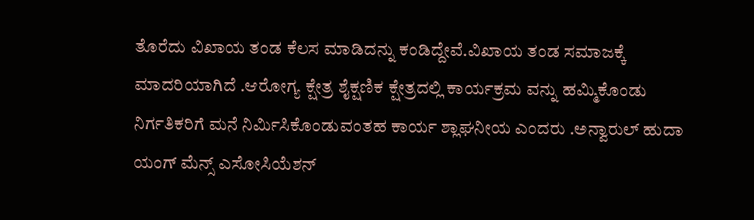ತೊರೆದು ವಿಖಾಯ ತಂಡ ಕೆಲಸ ಮಾಡಿದನ್ನು ಕಂಡಿದ್ದೇವೆ.ವಿಖಾಯ ತಂಡ ಸಮಾಜಕ್ಕೆ ಮಾದರಿಯಾಗಿದೆ .ಆರೋಗ್ಯ ಕ್ಷೇತ್ರ ಶೈಕ್ಷಣಿಕ ಕ್ಷೇತ್ರದಲ್ಲಿ ಕಾರ್ಯಕ್ರಮ ವನ್ನು ಹಮ್ಮಿಕೊಂಡು ನಿರ್ಗತಿಕರಿಗೆ ಮನೆ ನಿರ್ಮಿಸಿಕೊಂಡುವಂತಹ ಕಾರ್ಯ ಶ್ಲಾಘನೀಯ ಎಂದರು .ಅನ್ವಾರುಲ್ ಹುದಾ ಯಂಗ್ ಮೆನ್ಸ್ ಎಸೋಸಿಯೆಶನ್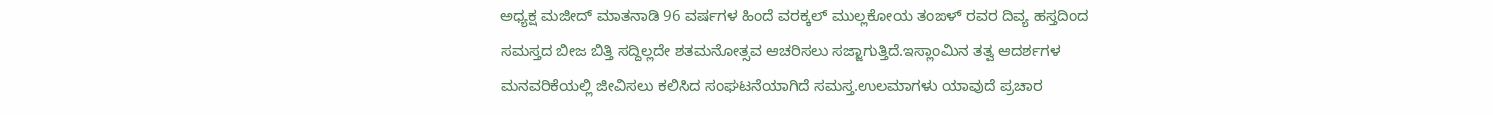ಅಧ್ಯಕ್ಷ ಮಜೀದ್ ಮಾತನಾಡಿ 96 ವರ್ಷಗಳ ಹಿಂದೆ ವರಕ್ಕಲ್ ಮುಲ್ಲಕೋಯ ತಂಙಳ್ ರವರ ದಿವ್ಯ ಹಸ್ತದಿಂದ ಸಮಸ್ತದ ಬೀಜ ಬಿತ್ತಿ ಸದ್ದಿಲ್ಲದೇ ಶತಮನೋತ್ಸವ ಆಚರಿಸಲು ಸಜ್ಜಾಗುತ್ತಿದೆ.ಇಸ್ಲಾಂಮಿನ ತತ್ವ ಆದರ್ಶಗಳ ಮನವರಿಕೆಯಲ್ಲಿ ಜೀವಿಸಲು ಕಲಿಸಿದ ಸಂಘಟನೆಯಾಗಿದೆ ಸಮಸ್ತ.ಉಲಮಾಗಳು ಯಾವುದೆ ಪ್ರಚಾರ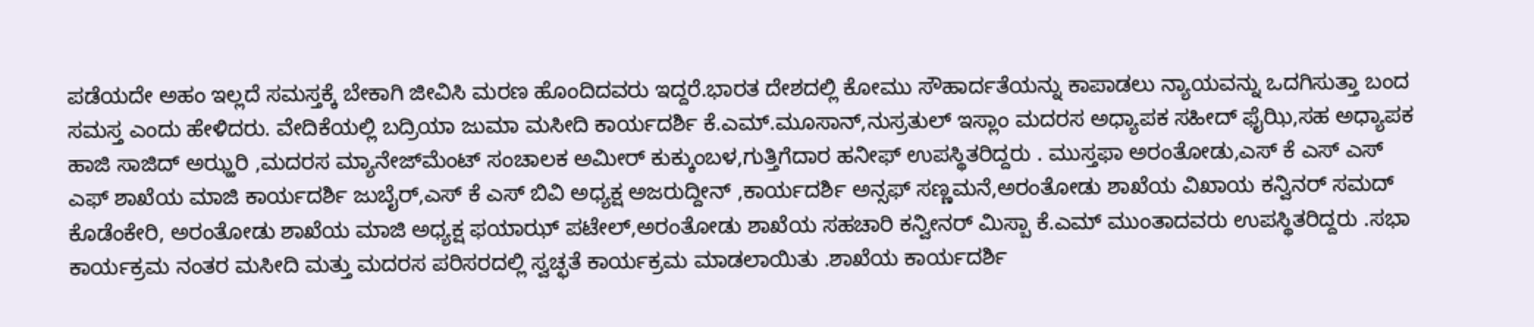ಪಡೆಯದೇ ಅಹಂ ಇಲ್ಲದೆ ಸಮಸ್ತಕ್ಕೆ ಬೇಕಾಗಿ ಜೀವಿಸಿ ಮರಣ ಹೊಂದಿದವರು ಇದ್ದರೆ.ಭಾರತ ದೇಶದಲ್ಲಿ ಕೋಮು ಸೌಹಾರ್ದತೆಯನ್ನು ಕಾಪಾಡಲು ನ್ಯಾಯವನ್ನು ಒದಗಿಸುತ್ತಾ ಬಂದ ಸಮಸ್ತ ಎಂದು ಹೇಳಿದರು. ವೇದಿಕೆಯಲ್ಲಿ ಬದ್ರಿಯಾ ಜುಮಾ ಮಸೀದಿ ಕಾರ್ಯದರ್ಶಿ ಕೆ.ಎಮ್.ಮೂಸಾನ್,ನುಸ್ರತುಲ್ ಇಸ್ಲಾಂ ಮದರಸ ಅಧ್ಯಾಪಕ ಸಹೀದ್ ಫೈಝಿ,ಸಹ ಅಧ್ಯಾಪಕ ಹಾಜಿ ಸಾಜಿದ್ ಅಝ್ಹರಿ ,ಮದರಸ ಮ್ಯಾನೇಜ್‌ಮೆಂಟ್ ಸಂಚಾಲಕ ಅಮೀರ್ ಕುಕ್ಕುಂಬಳ,ಗುತ್ತಿಗೆದಾರ ಹನೀಫ್ ಉಪಸ್ಥಿತರಿದ್ದರು . ಮುಸ್ತಫಾ ಅರಂತೋಡು,ಎಸ್ ಕೆ ಎಸ್ ಎಸ್ ಎಫ್ ಶಾಖೆಯ ಮಾಜಿ ಕಾರ್ಯದರ್ಶಿ ಜುಬೈರ್,ಎಸ್ ಕೆ ಎಸ್ ಬಿವಿ ಅಧ್ಯಕ್ಷ ಅಜರುದ್ದೀನ್ ,ಕಾರ್ಯದರ್ಶಿ ಅನ್ಸಫ್ ಸಣ್ಣಮನೆ,ಅರಂತೋಡು ಶಾಖೆಯ ವಿಖಾಯ ಕನ್ವಿನರ್ ಸಮದ್ ಕೊಡೆಂಕೇರಿ, ಅರಂತೋಡು ಶಾಖೆಯ ಮಾಜಿ ಅಧ್ಯಕ್ಷ ಫಯಾಝ್ ಪಟೇಲ್,ಅರಂತೋಡು ಶಾಖೆಯ ಸಹಚಾರಿ ಕನ್ವೀನರ್ ಮಿಸ್ಬಾ ಕೆ.ಎಮ್ ಮುಂತಾದವರು ಉಪಸ್ಥಿತರಿದ್ದರು .ಸಭಾ ಕಾರ್ಯಕ್ರಮ ನಂತರ ಮಸೀದಿ ಮತ್ತು ಮದರಸ ಪರಿಸರದಲ್ಲಿ ಸ್ವಚ್ಛತೆ ಕಾರ್ಯಕ್ರಮ ಮಾಡಲಾಯಿತು .ಶಾಖೆಯ ಕಾರ್ಯದರ್ಶಿ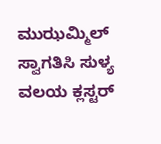ಮುಝಮ್ಮಿಲ್ ಸ್ವಾಗತಿಸಿ ಸುಳ್ಯ ವಲಯ ಕ್ಲಸ್ಟರ್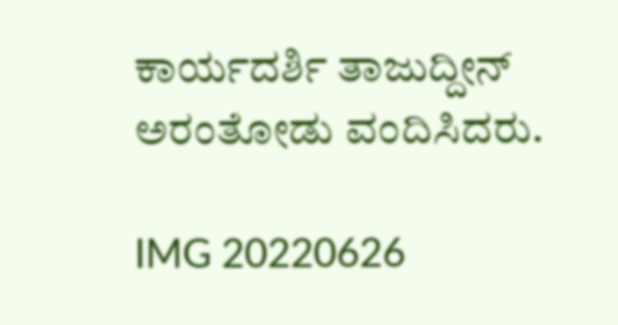ಕಾರ್ಯದರ್ಶಿ ತಾಜುದ್ದೀನ್ ಅರಂತೋಡು ವಂದಿಸಿದರು.

IMG 20220626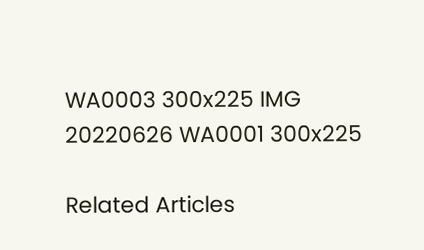WA0003 300x225 IMG 20220626 WA0001 300x225

Related Articles